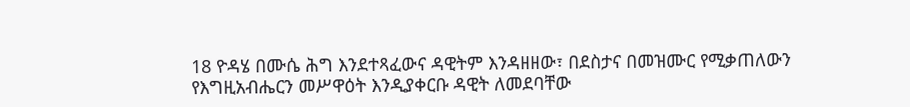18 ዮዳሄ በሙሴ ሕግ እንደተጻፈውና ዳዊትም እንዳዘዘው፣ በደስታና በመዝሙር የሚቃጠለውን የእግዚአብሔርን መሥዋዕት እንዲያቀርቡ ዳዊት ለመደባቸው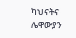ካህናትና ሌዋውያን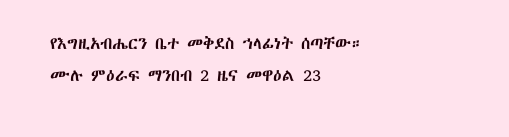የእግዚአብሔርን ቤተ መቅደስ ኀላፊነት ሰጣቸው።
ሙሉ ምዕራፍ ማንበብ 2 ዜና መዋዕል 23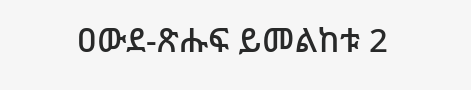ዐውደ-ጽሑፍ ይመልከቱ 2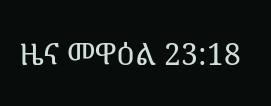ዜና መዋዕል 23:18